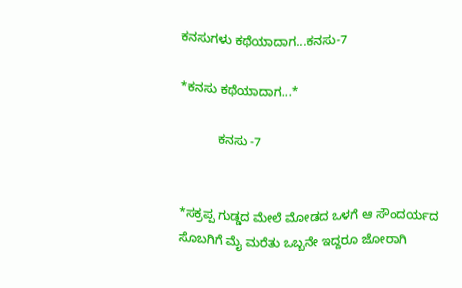ಕನಸುಗಳು ಕಥೆಯಾದಾಗ...ಕನಸು-7

*ಕನಸು ಕಥೆಯಾದಾಗ...*

           ಕನಸು -7


*ಸಕ್ರಪ್ಪ ಗುಡ್ಡದ ಮೇಲೆ ಮೋಡದ ಒಳಗೆ ಆ ಸೌಂದರ್ಯದ ಸೊಬಗಿಗೆ ಮೈ ಮರೆತು ಒಬ್ಬನೇ ಇದ್ದರೂ ಜೋರಾಗಿ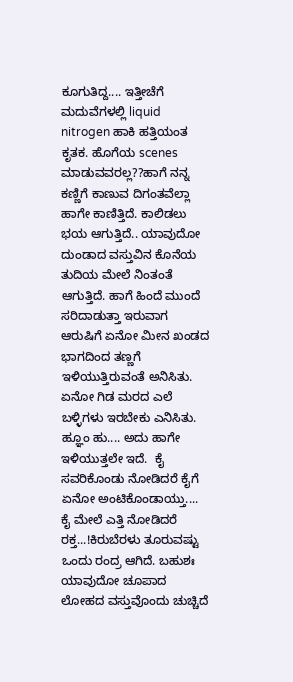ಕೂಗುತಿದ್ದ.... ಇತ್ತೀಚೆಗೆ  ಮದುವೆಗಳಲ್ಲಿ liquid nitrogen ಹಾಕಿ ಹತ್ತಿಯಂತ ಕೃತಕ. ಹೊಗೆಯ scenes ಮಾಡುವವರಲ್ಲ??ಹಾಗೆ ನನ್ನ ಕಣ್ಣಿಗೆ ಕಾಣುವ ದಿಗಂತವೆಲ್ಲಾ ಹಾಗೇ ಕಾಣಿತ್ತಿದೆ. ಕಾಲಿಡಲು ಭಯ ಆಗುತ್ತಿದೆ.. ಯಾವುದೋ ದುಂಡಾದ ವಸ್ತುವಿನ ಕೊನೆಯ ತುದಿಯ ಮೇಲೆ ನಿಂತಂತೆ ಆಗುತ್ತಿದೆ. ಹಾಗೆ ಹಿಂದೆ ಮುಂದೆ ಸರಿದಾಡುತ್ತಾ ಇರುವಾಗ ಆರುಷಿಗೆ ಏನೋ ಮೀನ ಖಂಡದ ಭಾಗದಿಂದ ತಣ್ಣಗೆ ಇಳಿಯುತ್ತಿರುವಂತೆ ಅನಿಸಿತು. ಏನೋ ಗಿಡ ಮರದ ಎಲೆ ಬಳ್ಳಿಗಳು ಇರಬೇಕು ಎನಿಸಿತು. ಹ್ಞೂಂ ಹು.... ಅದು ಹಾಗೇ ಇಳಿಯುತ್ತಲೇ ಇದೆ.  ಕೈ ಸವರಿಕೊಂಡು ನೋಡಿದರೆ ಕೈಗೆ ಏನೋ ಅಂಟಿಕೊಂಡಾಯ್ತು.... ಕೈ ಮೇಲೆ ಎತ್ತಿ ನೋಡಿದರೆ ರಕ್ತ...!ಕಿರುಬೆರಳು ತೂರುವಷ್ಟು ಒಂದು ರಂದ್ರ ಆಗಿದೆ. ಬಹುಶಃ  ಯಾವುದೋ ಚೂಪಾದ ಲೋಹದ ವಸ್ತುವೊಂದು ಚುಚ್ಚಿದೆ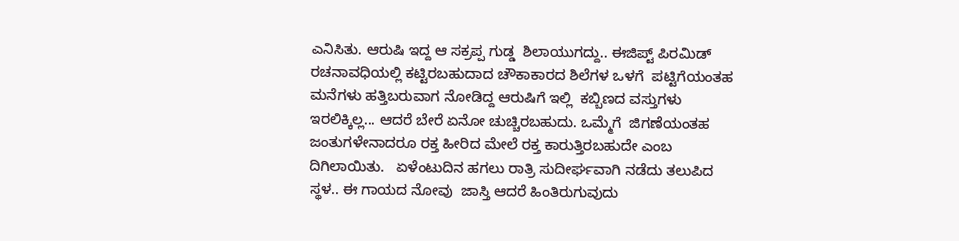ಎನಿಸಿತು. ಆರುಷಿ ಇದ್ದ ಆ ಸಕ್ರಪ್ಪ ಗುಡ್ಡ  ಶಿಲಾಯುಗದ್ದು.. ಈಜಿಪ್ಟ್ ಪಿರಮಿಡ್ ರಚನಾವಧಿಯಲ್ಲಿ ಕಟ್ಟಿರಬಹುದಾದ ಚೌಕಾಕಾರದ ಶಿಲೆಗಳ ಒಳಗೆ  ಪಟ್ಟಿಗೆಯಂತಹ ಮನೆಗಳು ಹತ್ತಿಬರುವಾಗ ನೋಡಿದ್ದ ಆರುಷಿಗೆ ಇಲ್ಲಿ  ಕಬ್ಬಿಣದ ವಸ್ತುಗಳು ಇರಲಿಕ್ಕಿಲ್ಲ... ಆದರೆ ಬೇರೆ ಏನೋ ಚುಚ್ಚಿರಬಹುದು. ಒಮ್ಮೆಗೆ  ಜಿಗಣೆಯಂತಹ ಜಂತುಗಳೇನಾದರೂ ರಕ್ತ ಹೀರಿದ ಮೇಲೆ ರಕ್ತ ಕಾರುತ್ತಿರಬಹುದೇ ಎಂಬ ದಿಗಿಲಾಯಿತು.   ಏಳೆಂಟುದಿನ ಹಗಲು ರಾತ್ರಿ ಸುದೀರ್ಘವಾಗಿ ನಡೆದು ತಲುಪಿದ ಸ್ಥಳ.. ಈ ಗಾಯದ ನೋವು  ಜಾಸ್ತಿ ಆದರೆ ಹಿಂತಿರುಗುವುದು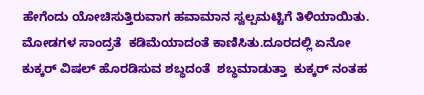ಹೇಗೆಂದು ಯೋಚಿಸುತ್ತಿರುವಾಗ ಹವಾಮಾನ ಸ್ವಲ್ಪಮಟ್ಟಿಗೆ ತಿಳಿಯಾಯಿತು. ಮೋಡಗಳ ಸಾಂದ್ರತೆ  ಕಡಿಮೆಯಾದಂತೆ ಕಾಣಿಸಿತು.ದೂರದಲ್ಲಿ ಏನೋ ಕುಕ್ಕರ್ ವಿಷಲ್ ಹೊರಡಿಸುವ ಶಬ್ಧದಂತೆ  ಶಬ್ಧಮಾಡುತ್ತಾ  ಕುಕ್ಕರ್ ನಂತಹ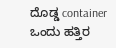ದೊಡ್ಡ container ಒಂದು ಹತ್ತಿರ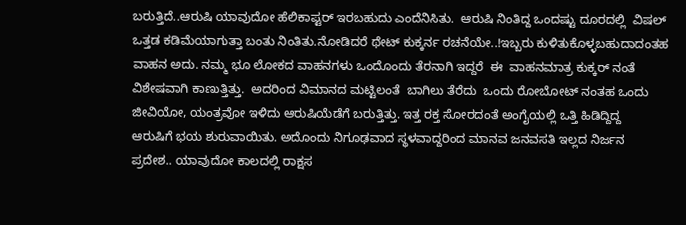ಬರುತ್ತಿದೆ..ಆರುಷಿ ಯಾವುದೋ ಹೆಲಿಕಾಪ್ಟರ್ ಇರಬಹುದು ಎಂದೆನಿಸಿತು.  ಆರುಷಿ ನಿಂತಿದ್ದ ಒಂದಷ್ಟು ದೂರದಲ್ಲಿ  ವಿಷಲ್ ಒತ್ತಡ ಕಡಿಮೆಯಾಗುತ್ತಾ ಬಂತು ನಿಂತಿತು.ನೋಡಿದರೆ ಥೇಟ್ ಕುಕ್ಕರ್ನ ರಚನೆಯೇ..!ಇಬ್ಬರು ಕುಳಿತುಕೊಳ್ಳಬಹುದಾದಂತಹ ವಾಹನ ಅದು. ನಮ್ಮ ಭೂ ಲೋಕದ ವಾಹನಗಳು ಒಂದೊಂದು ತೆರನಾಗಿ ಇದ್ದರೆ  ಈ  ವಾಹನಮಾತ್ರ ಕುಕ್ಕರ್ ನಂತೆ ವಿಶೇಷವಾಗಿ ಕಾಣುತ್ತಿತ್ತು.  ಅದರಿಂದ ವಿಮಾನದ ಮಟ್ಟಿಲಂತೆ  ಬಾಗಿಲು ತೆರೆದು  ಒಂದು ರೋಬೋಟ್ ನಂತಹ ಒಂದು ಜೀವಿಯೋ, ಯಂತ್ರವೋ ಇಳಿದು ಆರುಷಿಯೆಡೆಗೆ ಬರುತ್ತಿತ್ತು. ಇತ್ತ ರಕ್ತ ಸೋರದಂತೆ ಅಂಗೈಯಲ್ಲಿ ಒತ್ತಿ ಹಿಡಿದ್ದಿದ್ದ   ಆರುಷಿಗೆ ಭಯ ಶುರುವಾಯಿತು. ಅದೊಂದು ನಿಗೂಢವಾದ ಸ್ಥಳವಾದ್ದರಿಂದ ಮಾನವ ಜನವಸತಿ ಇಲ್ಲದ ನಿರ್ಜನ ಪ್ರದೇಶ.. ಯಾವುದೋ ಕಾಲದಲ್ಲಿ ರಾಕ್ಷಸ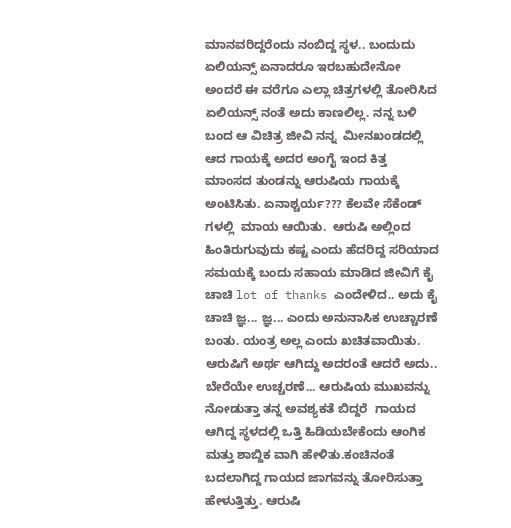ಮಾನವರಿದ್ದರೆಂದು ನಂಬಿದ್ದ ಸ್ಥಳ.. ಬಂದುದು ಏಲಿಯನ್ಸ್ ಏನಾದರೂ ಇರಬಹುದೇನೋ ಅಂದರೆ ಈ ವರೆಗೂ ಎಲ್ಲಾ ಚಿತ್ರಗಳಲ್ಲಿ ತೋರಿಸಿದ ಏಲಿಯನ್ಸ್ ನಂತೆ ಅದು ಕಾಣಲಿಲ್ಲ. ನನ್ನ ಬಳಿ ಬಂದ ಆ ವಿಚಿತ್ರ ಜೀವಿ ನನ್ನ  ಮೀನಖಂಡದಲ್ಲಿ ಆದ ಗಾಯಕ್ಕೆ ಅದರ ಅಂಗೈ ಇಂದ ಕಿತ್ತ  ಮಾಂಸದ ತುಂಡನ್ನು ಆರುಷಿಯ ಗಾಯಕ್ಕೆ ಅಂಟಿಸಿತು. ಏನಾಶ್ಚರ್ಯ??? ಕೆಲವೇ ಸೆಕೆಂಡ್ ಗಳಲ್ಲಿ  ಮಾಯ ಆಯಿತು.  ಆರುಷಿ ಅಲ್ಲಿಂದ ಹಿಂತಿರುಗುವುದು ಕಷ್ಟ ಎಂದು ಹೆದರಿದ್ದ ಸರಿಯಾದ ಸಮಯಕ್ಕೆ ಬಂದು ಸಹಾಯ ಮಾಡಿದ ಜೀವಿಗೆ ಕೈ ಚಾಚಿ lot of thanks ಎಂದೇಳಿದ.. ಅದು ಕೈ ಚಾಚಿ ಜ್ಞ... ಜ್ಞ... ಎಂದು ಅನುನಾಸಿಕ ಉಚ್ಚಾರಣೆ ಬಂತು. ಯಂತ್ರ ಅಲ್ಲ ಎಂದು ಖಚಿತವಾಯಿತು. ಆರುಷಿಗೆ ಅರ್ಥ ಆಗಿದ್ದು ಅದರಂತೆ ಆದರೆ ಅದು.. ಬೇರೆಯೇ ಉಚ್ಚರಣೆ... ಆರುಷಿಯ ಮುಖವನ್ನು ನೋಡುತ್ತಾ ತನ್ನ ಅವಶ್ಯಕತೆ ಬಿದ್ದರೆ  ಗಾಯದ ಆಗಿದ್ದ ಸ್ಥಳದಲ್ಲಿ ಒತ್ತಿ ಹಿಡಿಯಬೇಕೆಂದು ಆಂಗಿಕ ಮತ್ತು ಶಾಬ್ದಿಕ ವಾಗಿ ಹೇಳಿತು.ಕಂಚಿನಂತೆ ಬದಲಾಗಿದ್ದ ಗಾಯದ ಜಾಗವನ್ನು ತೋರಿಸುತ್ತಾ  ಹೇಳುತ್ತಿತ್ತು. ಆರುಷಿ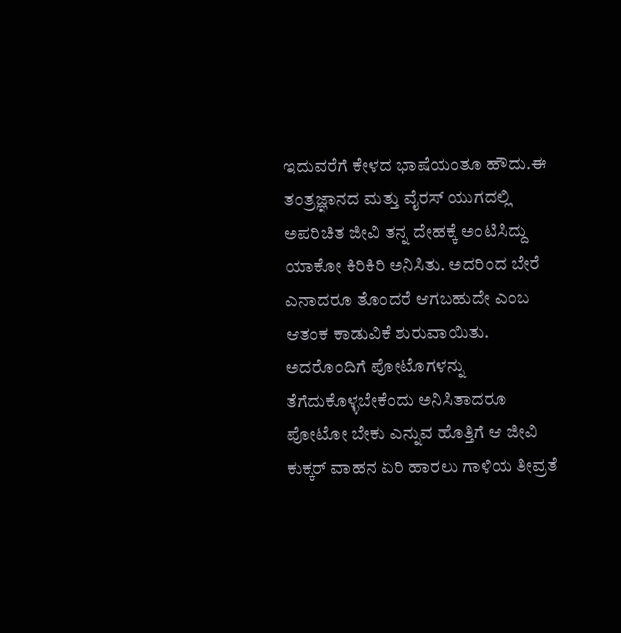ಇದುವರೆಗೆ ಕೇಳದ ಭಾಷೆಯಂತೂ ಹೌದು.ಈ ತಂತ್ರಜ್ಞಾನದ ಮತ್ತು ವೈರಸ್ ಯುಗದಲ್ಲಿ  ಅಪರಿಚಿತ ಜೀವಿ ತನ್ನ ದೇಹಕ್ಕೆ ಅಂಟಿಸಿದ್ದು ಯಾಕೋ ಕಿರಿಕಿರಿ ಅನಿಸಿತು. ಅದರಿಂದ ಬೇರೆ ಎನಾದರೂ ತೊಂದರೆ ಆಗಬಹುದೇ ಎಂಬ ಆತಂಕ ಕಾಡುವಿಕೆ ಶುರುವಾಯಿತು. ಅದರೊಂದಿಗೆ ಪೋಟೊಗಳನ್ನು ತೆಗೆದುಕೊಳ್ಳಬೇಕೆಂದು ಅನಿಸಿತಾದರೂ  ಪೋಟೋ ಬೇಕು ಎನ್ನುವ ಹೊತ್ತಿಗೆ ಆ ಜೀವಿ ಕುಕ್ಕರ್ ವಾಹನ ಏರಿ ಹಾರಲು ಗಾಳಿಯ ತೀವ್ರತೆ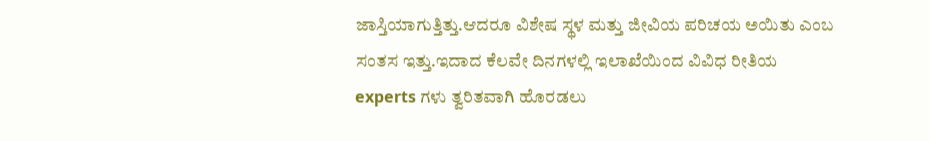ಜಾಸ್ತಿಯಾಗುತ್ತಿತ್ತು.ಆದರೂ ವಿಶೇಷ ಸ್ಥಳ ಮತ್ತು ಜೀವಿಯ ಪರಿಚಯ ಅಯಿತು ಎಂಬ ಸಂತಸ ಇತ್ತು.ಇದಾದ ಕೆಲವೇ ದಿನಗಳಲ್ಲಿ ಇಲಾಖೆಯಿಂದ ವಿವಿಧ ರೀತಿಯ experts ಗಳು ತ್ವರಿತವಾಗಿ ಹೊರಡಲು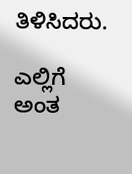ತಿಳಿಸಿದರು.

ಎಲ್ಲಿಗೆ ಅಂತ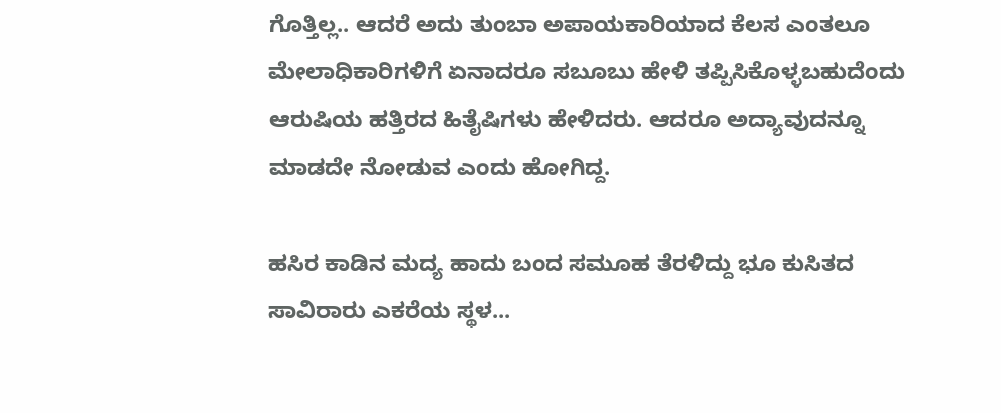ಗೊತ್ತಿಲ್ಲ.. ಆದರೆ ಅದು ತುಂಬಾ ಅಪಾಯಕಾರಿಯಾದ ಕೆಲಸ ಎಂತಲೂ ಮೇಲಾಧಿಕಾರಿಗಳಿಗೆ ಏನಾದರೂ ಸಬೂಬು ಹೇಳಿ ತಪ್ಪಿಸಿಕೊಳ್ಳಬಹುದೆಂದು  ಆರುಷಿಯ ಹತ್ತಿರದ ಹಿತೈಷಿಗಳು ಹೇಳಿದರು. ಆದರೂ ಅದ್ಯಾವುದನ್ನೂ ಮಾಡದೇ ನೋಡುವ ಎಂದು ಹೋಗಿದ್ದ.

ಹಸಿರ ಕಾಡಿನ ಮದ್ಯ ಹಾದು ಬಂದ ಸಮೂಹ ತೆರಳಿದ್ದು ಭೂ ಕುಸಿತದ ಸಾವಿರಾರು ಎಕರೆಯ ಸ್ಥಳ...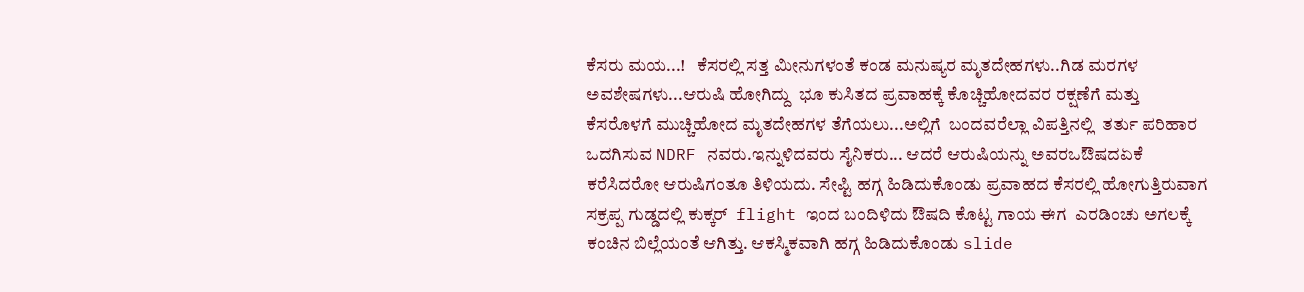ಕೆಸರು ಮಯ...!   ಕೆಸರಲ್ಲಿ ಸತ್ತ ಮೀನುಗಳಂತೆ ಕಂಡ ಮನುಷ್ಯರ ಮೃತದೇಹಗಳು..ಗಿಡ ಮರಗಳ ಅವಶೇಷಗಳು...ಆರುಷಿ ಹೋಗಿದ್ದು  ಭೂ ಕುಸಿತದ ಪ್ರವಾಹಕ್ಕೆ ಕೊಚ್ಚಿಹೋದವರ ರಕ್ಷಣೆಗೆ ಮತ್ತು  ಕೆಸರೊಳಗೆ ಮುಚ್ಚಿಹೋದ ಮೃತದೇಹಗಳ ತೆಗೆಯಲು...ಅಲ್ಲಿಗೆ  ಬಂದವರೆಲ್ಲಾ ವಿಪತ್ತಿನಲ್ಲಿ  ತರ್ತು ಪರಿಹಾರ ಒದಗಿಸುವ NDRF ನವರು.ಇನ್ನುಳಿದವರು ಸೈನಿಕರು... ಆದರೆ ಆರುಷಿಯನ್ನು ಅವರಒಔಷದಏಕೆ ಕರೆಸಿದರೋ ಆರುಷಿಗಂತೂ ತಿಳಿಯದು. ಸೇಪ್ಟಿ ಹಗ್ಗ ಹಿಡಿದುಕೊಂಡು ಪ್ರವಾಹದ ಕೆಸರಲ್ಲಿ ಹೋಗುತ್ತಿರುವಾಗ ಸಕ್ರಪ್ಪ ಗುಡ್ಡದಲ್ಲಿ ಕುಕ್ಕರ್  flight ಇಂದ ಬಂದಿಳಿದು ಔಷದಿ ಕೊಟ್ಟ ಗಾಯ ಈಗ  ಎರಡಿಂಚು ಅಗಲಕ್ಕೆ ಕಂಚಿನ ಬಿಲ್ಲೆಯಂತೆ ಆಗಿತ್ತು. ಆಕಸ್ಮಿಕವಾಗಿ ಹಗ್ಗ ಹಿಡಿದುಕೊಂಡು slide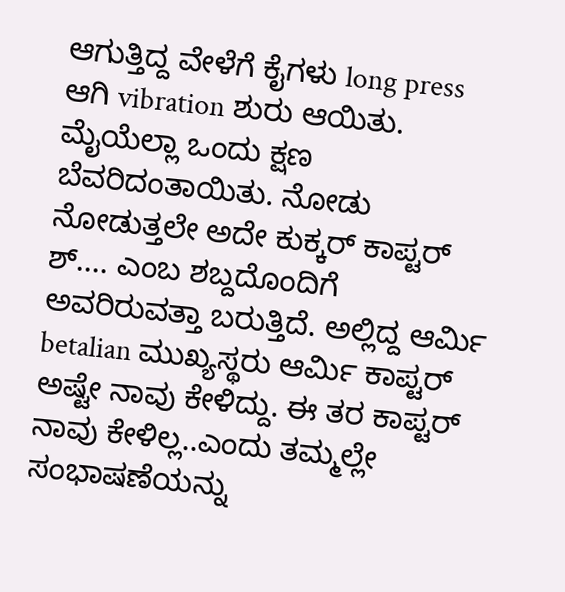ಆಗುತ್ತಿದ್ದ ವೇಳೆಗೆ ಕೈಗಳು long press ಆಗಿ vibration ಶುರು ಆಯಿತು. ಮೈಯೆಲ್ಲಾ ಒಂದು ಕ್ಷಣ ಬೆವರಿದಂತಾಯಿತು. ನೋಡು ನೋಡುತ್ತಲೇ ಅದೇ ಕುಕ್ಕರ್ ಕಾಪ್ಟರ್ ಶ್.... ಎಂಬ ಶಬ್ದದೊಂದಿಗೆ ಅವರಿರುವತ್ತಾ ಬರುತ್ತಿದೆ. ಅಲ್ಲಿದ್ದ ಆರ್ಮಿ betalian ಮುಖ್ಯಸ್ಥರು ಆರ್ಮಿ ಕಾಪ್ಟರ್ ಅಷ್ಟೇ ನಾವು ಕೇಳಿದ್ದು. ಈ ತರ ಕಾಪ್ಟರ್ ನಾವು ಕೇಳಿಲ್ಲ..ಎಂದು ತಮ್ಮಲ್ಲೇ ಸಂಭಾಷಣೆಯನ್ನು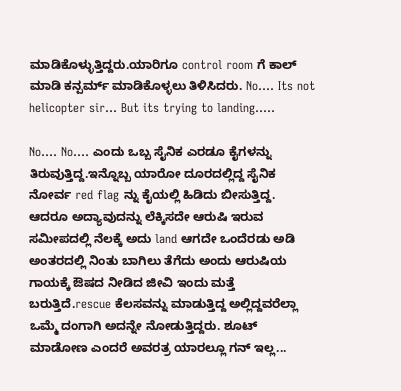ಮಾಡಿಕೊಳ್ಳುತ್ತಿದ್ದರು.ಯಾರಿಗೂ control room ಗೆ ಕಾಲ್ ಮಾಡಿ ಕನ್ಪರ್ಮ್ ಮಾಡಿಕೊಳ್ಳಲು ತಿಳಿಸಿದರು. No.... Its not helicopter sir... But its trying to landing.....

No.... No.... ಎಂದು ಒಬ್ಬ ಸೈನಿಕ ಎರಡೂ ಕೈಗಳನ್ನು ತಿರುವುತ್ತಿದ್ದ.ಇನ್ನೊಬ್ಬ ಯಾರೋ ದೂರದಲ್ಲಿದ್ದ ಸೈನಿಕ ನೋರ್ವ red flag ನ್ನು ಕೈಯಲ್ಲಿ ಹಿಡಿದು ಬೀಸುತ್ತಿದ್ದ. ಆದರೂ ಅದ್ಯಾವುದನ್ನು ಲೆಕ್ಕಿಸದೇ ಆರುಷಿ ಇರುವ ಸಮೀಪದಲ್ಲಿ ನೆಲಕ್ಕೆ ಅದು land ಆಗದೇ ಒಂದೆರಡು ಅಡಿ ಅಂತರದಲ್ಲಿ ನಿಂತು ಬಾಗಿಲು ತೆಗೆದು ಅಂದು ಆರುಷಿಯ ಗಾಯಕ್ಕೆ ಔಷದ ನೀಡಿದ ಜೀವಿ ಇಂದು ಮತ್ತೆ ಬರುತ್ತಿದೆ.rescue ಕೆಲಸವನ್ನು ಮಾಡುತ್ತಿದ್ದ ಅಲ್ಲಿದ್ದವರೆಲ್ಲಾ ಒಮ್ಮೆ ದಂಗಾಗಿ ಅದನ್ನೇ ನೋಡುತ್ತಿದ್ದರು. ಶೂಟ್ ಮಾಡೋಣ ಎಂದರೆ ಅವರತ್ರ ಯಾರಲ್ಲೂ ಗನ್ ಇಲ್ಲ...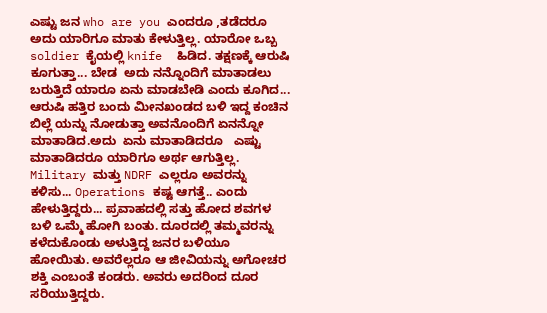ಎಷ್ಟು ಜನ who are you ಎಂದರೂ ,ತಡೆದರೂ ಅದು ಯಾರಿಗೂ ಮಾತು ಕೇಳುತ್ತಿಲ್ಲ. ಯಾರೋ ಒಬ್ಬ soldier ಕೈಯಲ್ಲಿ knife  ಹಿಡಿದ. ತಕ್ಷಣಕ್ಕೆ ಆರುಷಿ ಕೂಗುತ್ತಾ... ಬೇಡ  ಅದು ನನ್ನೊಂದಿಗೆ ಮಾತಾಡಲು ಬರುತ್ತಿದೆ ಯಾರೂ ಏನು ಮಾಡಬೇಡಿ ಎಂದು ಕೂಗಿದ... ಆರುಷಿ ಹತ್ತಿರ ಬಂದು ಮೀನಖಂಡದ ಬಳಿ ಇದ್ದ ಕಂಚಿನ ಬಿಲ್ಲೆ ಯನ್ನು ನೋಡುತ್ತಾ ಅವನೊಂದಿಗೆ ಏನನ್ನೋ ಮಾತಾಡಿದ.ಅದು  ಏನು ಮಾತಾಡಿದರೂ   ಎಷ್ಟು ಮಾತಾಡಿದರೂ ಯಾರಿಗೂ ಅರ್ಥ ಆಗುತ್ತಿಲ್ಲ. Military ಮತ್ತು NDRF ಎಲ್ಲರೂ ಅವರನ್ನು ಕಳಿಸು... Operations ಕಷ್ಟ ಆಗತ್ತೆ.. ಎಂದು ಹೇಳುತ್ತಿದ್ದರು... ಪ್ರವಾಹದಲ್ಲಿ ಸತ್ತು ಹೋದ ಶವಗಳ ಬಳಿ ಒಮ್ಮೆ ಹೋಗಿ ಬಂತು. ದೂರದಲ್ಲಿ ತಮ್ಮವರನ್ನು ಕಳೆದುಕೊಂಡು ಅಳುತ್ತಿದ್ದ ಜನರ ಬಳಿಯೂ ಹೋಯಿತು. ಅವರೆಲ್ಲರೂ ಆ ಜೀವಿಯನ್ನು ಅಗೋಚರ ಶಕ್ತಿ ಎಂಬಂತೆ ಕಂಡರು. ಅವರು ಅದರಿಂದ ದೂರ ಸರಿಯುತ್ತಿದ್ದರು.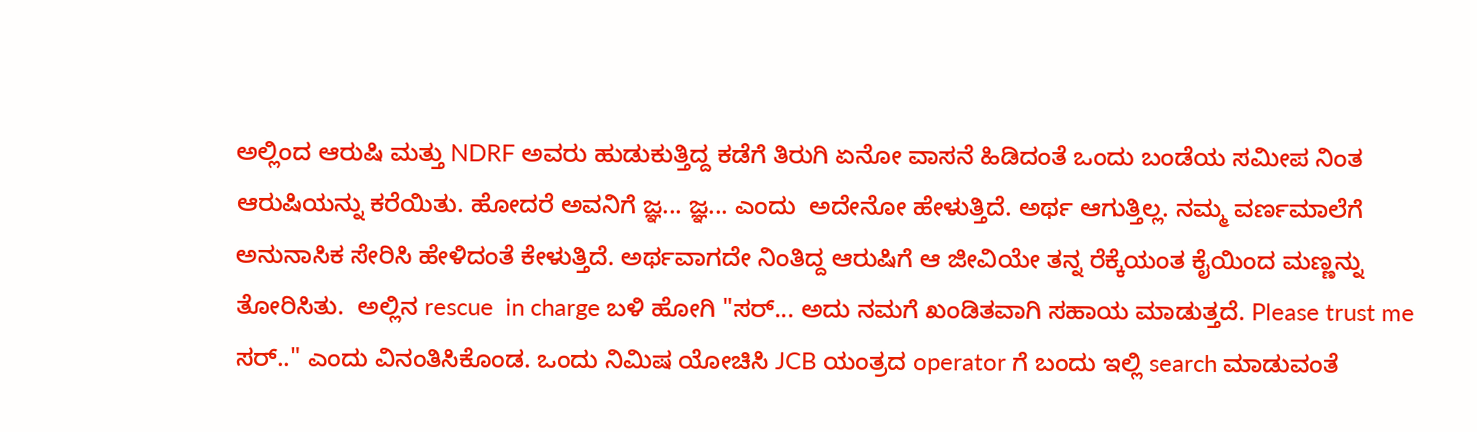ಅಲ್ಲಿಂದ ಆರುಷಿ ಮತ್ತು NDRF ಅವರು ಹುಡುಕುತ್ತಿದ್ದ ಕಡೆಗೆ ತಿರುಗಿ ಏನೋ ವಾಸನೆ ಹಿಡಿದಂತೆ ಒಂದು ಬಂಡೆಯ ಸಮೀಪ ನಿಂತ ಆರುಷಿಯನ್ನು ಕರೆಯಿತು. ಹೋದರೆ ಅವನಿಗೆ ಜ್ಞ... ಜ್ಞ... ಎಂದು  ಅದೇನೋ ಹೇಳುತ್ತಿದೆ. ಅರ್ಥ ಆಗುತ್ತಿಲ್ಲ. ನಮ್ಮ ವರ್ಣಮಾಲೆಗೆ ಅನುನಾಸಿಕ ಸೇರಿಸಿ ಹೇಳಿದಂತೆ ಕೇಳುತ್ತಿದೆ. ಅರ್ಥವಾಗದೇ ನಿಂತಿದ್ದ ಆರುಷಿಗೆ ಆ ಜೀವಿಯೇ ತನ್ನ ರೆಕ್ಕೆಯಂತ ಕೈಯಿಂದ ಮಣ್ಣನ್ನು ತೋರಿಸಿತು.  ಅಲ್ಲಿನ rescue  in charge ಬಳಿ ಹೋಗಿ "ಸರ್... ಅದು ನಮಗೆ ಖಂಡಿತವಾಗಿ ಸಹಾಯ ಮಾಡುತ್ತದೆ. Please trust me ಸರ್.." ಎಂದು ವಿನಂತಿಸಿಕೊಂಡ. ಒಂದು ನಿಮಿಷ ಯೋಚಿಸಿ JCB ಯಂತ್ರದ operator ಗೆ ಬಂದು ಇಲ್ಲಿ search ಮಾಡುವಂತೆ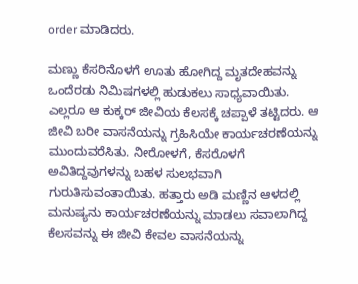order ಮಾಡಿದರು.

ಮಣ್ಣು ಕೆಸರಿನೊಳಗೆ ಊತು ಹೋಗಿದ್ದ ಮೃತದೇಹವನ್ನು ಒಂದೆರಡು ನಿಮಿಷಗಳಲ್ಲಿ ಹುಡುಕಲು ಸಾಧ್ಯವಾಯಿತು. ಎಲ್ಲರೂ ಆ ಕುಕ್ಕರ್ ಜೀವಿಯ ಕೆಲಸಕ್ಕೆ ಚಪ್ಪಾಳೆ ತಟ್ಟಿದರು. ಆ ಜೀವಿ ಬರೀ ವಾಸನೆಯನ್ನು ಗ್ರಹಿಸಿಯೇ ಕಾರ್ಯಚರಣೆಯನ್ನು ಮುಂದುವರೆಸಿತು. ನೀರೋಳಗೆ, ಕೆಸರೊಳಗೆ ಅವಿತಿದ್ದವುಗಳನ್ನು ಬಹಳ ಸುಲಭವಾಗಿ ಗುರುತಿಸುವಂತಾಯಿತು. ಹತ್ತಾರು ಅಡಿ ಮಣ್ಣಿನ ಆಳದಲ್ಲಿ ಮನುಷ್ಯನು ಕಾರ್ಯಚರಣೆಯನ್ನು ಮಾಡಲು ಸವಾಲಾಗಿದ್ದ ಕೆಲಸವನ್ನು ಈ ಜೀವಿ ಕೇವಲ ವಾಸನೆಯನ್ನು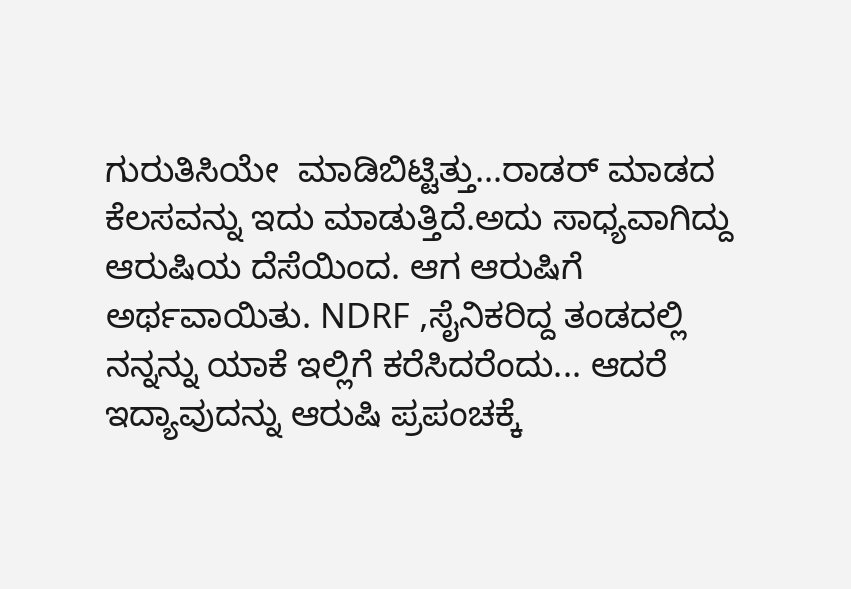ಗುರುತಿಸಿಯೇ  ಮಾಡಿಬಿಟ್ಟಿತ್ತು...ರಾಡರ್ ಮಾಡದ ಕೆಲಸವನ್ನು ಇದು ಮಾಡುತ್ತಿದೆ.ಅದು ಸಾಧ್ಯವಾಗಿದ್ದು ಆರುಷಿಯ ದೆಸೆಯಿಂದ. ಆಗ ಆರುಷಿಗೆ ಅರ್ಥವಾಯಿತು. NDRF ,ಸೈನಿಕರಿದ್ದ ತಂಡದಲ್ಲಿ ನನ್ನನ್ನು ಯಾಕೆ ಇಲ್ಲಿಗೆ ಕರೆಸಿದರೆಂದು... ಆದರೆ ಇದ್ಯಾವುದನ್ನು ಆರುಷಿ ಪ್ರಪಂಚಕ್ಕೆ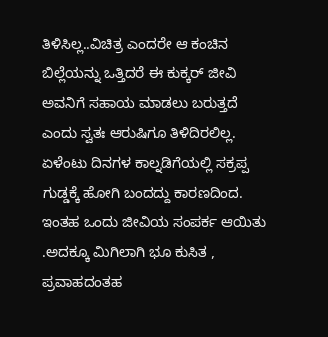ತಿಳಿಸಿಲ್ಲ..ವಿಚಿತ್ರ ಎಂದರೇ ಆ ಕಂಚಿನ ಬಿಲ್ಲೆಯನ್ನು ಒತ್ತಿದರೆ ಈ ಕುಕ್ಕರ್ ಜೀವಿ ಅವನಿಗೆ ಸಹಾಯ ಮಾಡಲು ಬರುತ್ತದೆ ಎಂದು ಸ್ವತಃ ಆರುಷಿಗೂ ತಿಳಿದಿರಲಿಲ್ಲ. ಏಳೆಂಟು ದಿನಗಳ ಕಾಲ್ನಡಿಗೆಯಲ್ಲಿ ಸಕ್ರಪ್ಪ ಗುಡ್ಡಕ್ಕೆ ಹೋಗಿ ಬಂದದ್ದು ಕಾರಣದಿಂದ. ಇಂತಹ ಒಂದು ಜೀವಿಯ ಸಂಪರ್ಕ ಆಯಿತು .ಅದಕ್ಕೂ ಮಿಗಿಲಾಗಿ ಭೂ ಕುಸಿತ , ಪ್ರವಾಹದಂತಹ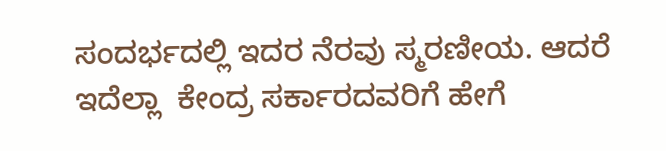ಸಂದರ್ಭದಲ್ಲಿ ಇದರ ನೆರವು ಸ್ಮರಣೀಯ. ಆದರೆ ಇದೆಲ್ಲಾ  ಕೇಂದ್ರ ಸರ್ಕಾರದವರಿಗೆ ಹೇಗೆ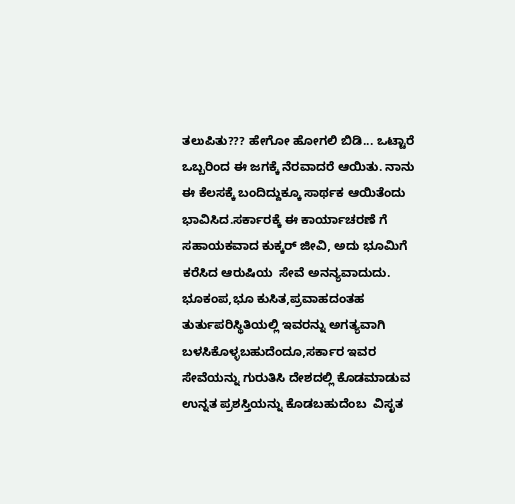ತಲುಪಿತು??? ಹೇಗೋ ಹೋಗಲಿ ಬಿಡಿ... ಒಟ್ಟಾರೆ ಒಬ್ಬರಿಂದ ಈ ಜಗಕ್ಕೆ ನೆರವಾದರೆ ಆಯಿತು. ನಾನು ಈ ಕೆಲಸಕ್ಕೆ ಬಂದಿದ್ದುಕ್ಕೂ ಸಾರ್ಥಕ ಆಯಿತೆಂದು ಭಾವಿಸಿದ.ಸರ್ಕಾರಕ್ಕೆ ಈ ಕಾರ್ಯಾಚರಣೆ ಗೆ ಸಹಾಯಕವಾದ ಕುಕ್ಕರ್ ಜೀವಿ, ಅದು ಭೂಮಿಗೆ ಕರೆಸಿದ ಆರುಷಿಯ  ಸೇವೆ ಅನನ್ಯವಾದುದು. ಭೂಕಂಪ,ಭೂ ಕುಸಿತ,ಪ್ರವಾಹದಂತಹ ತುರ್ತುಪರಿಸ್ಥಿತಿಯಲ್ಲಿ ಇವರನ್ನು ಅಗತ್ಯವಾಗಿ ಬಳಸಿಕೊಳ್ಳಬಹುದೆಂದೂ,ಸರ್ಕಾರ ಇವರ ಸೇವೆಯನ್ನು ಗುರುತಿಸಿ ದೇಶದಲ್ಲಿ ಕೊಡಮಾಡುವ ಉನ್ನತ ಪ್ರಶಸ್ತಿಯನ್ನು ಕೊಡಬಹುದೆಂಬ  ವಿಸೃತ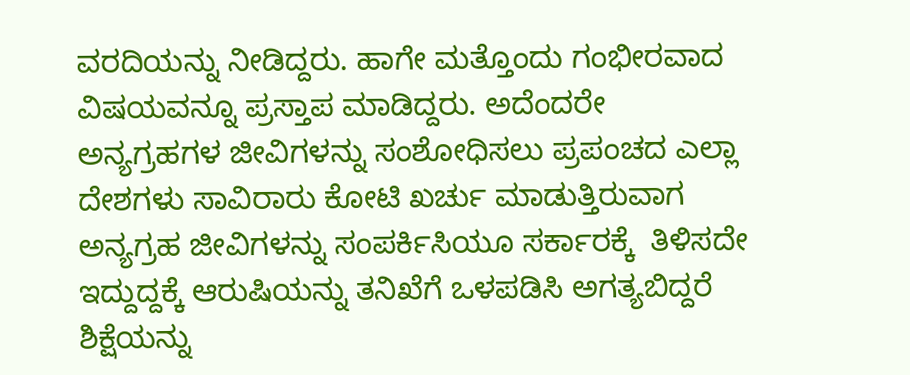ವರದಿಯನ್ನು ನೀಡಿದ್ದರು. ಹಾಗೇ ಮತ್ತೊಂದು ಗಂಭೀರವಾದ ವಿಷಯವನ್ನೂ ಪ್ರಸ್ತಾಪ ಮಾಡಿದ್ದರು. ಅದೆಂದರೇ ಅನ್ಯಗ್ರಹಗಳ ಜೀವಿಗಳನ್ನು ಸಂಶೋಧಿಸಲು ಪ್ರಪಂಚದ ಎಲ್ಲಾ ದೇಶಗಳು ಸಾವಿರಾರು ಕೋಟಿ ಖರ್ಚು ಮಾಡುತ್ತಿರುವಾಗ ಅನ್ಯಗ್ರಹ ಜೀವಿಗಳನ್ನು ಸಂಪರ್ಕಿಸಿಯೂ ಸರ್ಕಾರಕ್ಕೆ  ತಿಳಿಸದೇ ಇದ್ದುದ್ದಕ್ಕೆ ಆರುಷಿಯನ್ನು ತನಿಖೆಗೆ ಒಳಪಡಿಸಿ ಅಗತ್ಯಬಿದ್ದರೆ ಶಿಕ್ಷೆಯನ್ನು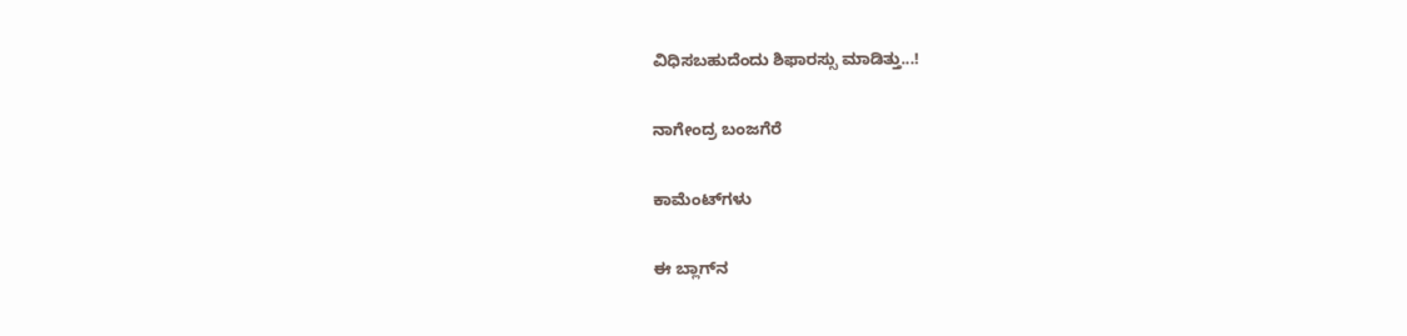ವಿಧಿಸಬಹುದೆಂದು ಶಿಫಾರಸ್ಸು ಮಾಡಿತ್ತು...!

ನಾಗೇಂದ್ರ ಬಂಜಗೆರೆ

ಕಾಮೆಂಟ್‌ಗಳು

ಈ ಬ್ಲಾಗ್‌ನ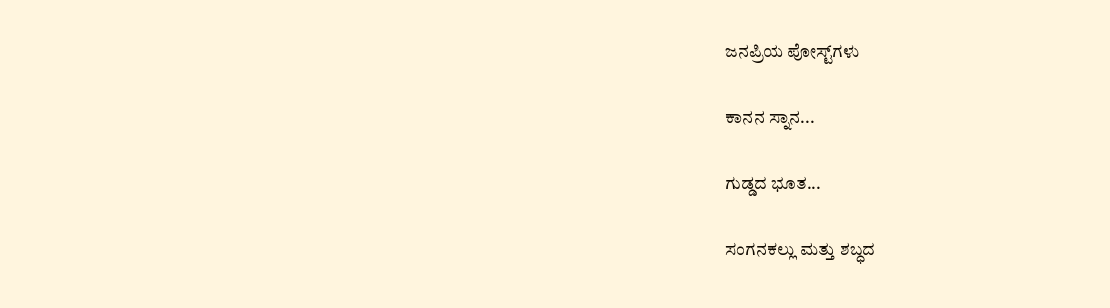ಜನಪ್ರಿಯ ಪೋಸ್ಟ್‌ಗಳು

ಕಾನನ ಸ್ನಾನ...

ಗುಡ್ಡದ ಭೂತ...

ಸಂಗನಕಲ್ಲು ಮತ್ತು ಶಬ್ಧದ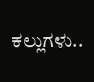ಕಲ್ಲುಗಳು..